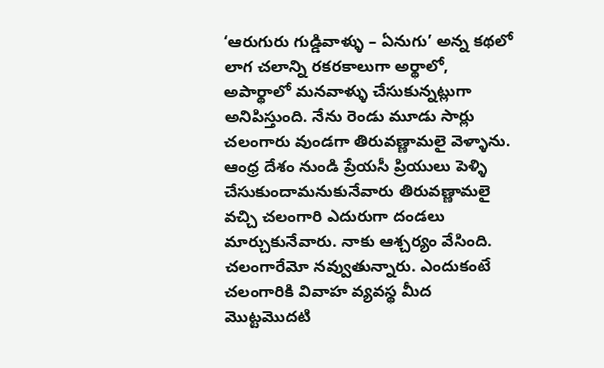‘ఆరుగురు గుడ్డివాళ్ళు – ఏనుగు’ అన్న కథలో లాగ చలాన్ని రకరకాలుగా అర్థాలో, అపార్థాలో మనవాళ్ళు చేసుకున్నట్లుగా అనిపిస్తుంది. నేను రెండు మూడు సార్లు చలంగారు వుండగా తిరువణ్ణామలై వెళ్ళాను. ఆంధ్ర దేశం నుండి ప్రేయసీ ప్రియులు పెళ్ళి చేసుకుందామనుకునేవారు తిరువణ్ణామలై వచ్చి చలంగారి ఎదురుగా దండలు మార్చుకునేవారు. నాకు ఆశ్చర్యం వేసింది. చలంగారేమో నవ్వుతున్నారు. ఎందుకంటే చలంగారికి వివాహ వ్యవస్థ మీద మొట్టమొదటి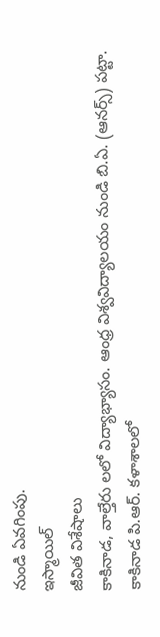నుండి ఏవగింపు.
ఇస్మాయిల్
జీవిత విశేషాలు
కాకినాడ, వాల్తేరు లలో విద్యాభ్యాసం. ఆంధ్ర విశ్వవిద్యాలయం నుండి బి.ఏ. (ఆనర్స్) పట్టా. కాకినాడ పి.ఆర్. కళాశాలలో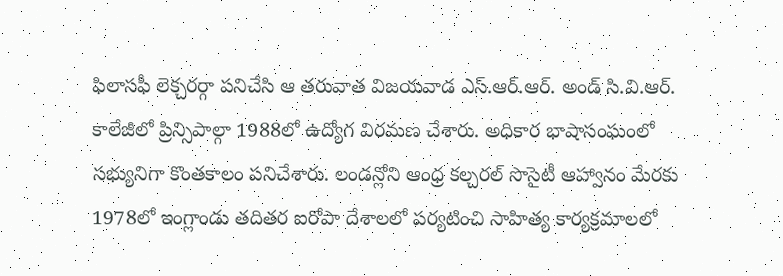ఫిలాసఫీ లెక్చరర్గా పనిచేసి ఆ తరువాత విజయవాడ ఎస్.ఆర్.ఆర్. అండ్ సి.వి.ఆర్. కాలేజీలో ప్రిన్సిపాల్గా 1988లో ఉద్యోగ విరమణ చేశారు. అధికార భాషాసంఘంలో సభ్యునిగా కొంతకాలం పనిచేశారు. లండన్లోని ఆంధ్ర కల్చరల్ సొసైటీ ఆహ్వానం మేరకు 1978లో ఇంగ్లాండు తదితర ఐరోపా దేశాలలో పర్యటించి సాహిత్య కార్యక్రమాలలో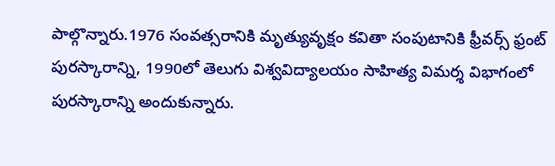పాల్గొన్నారు.1976 సంవత్సరానికి మృత్యువృక్షం కవితా సంపుటానికి ఫ్రీవర్స్ ఫ్రంట్ పురస్కారాన్ని, 1990లో తెలుగు విశ్వవిద్యాలయం సాహిత్య విమర్శ విభాగంలో పురస్కారాన్ని అందుకున్నారు.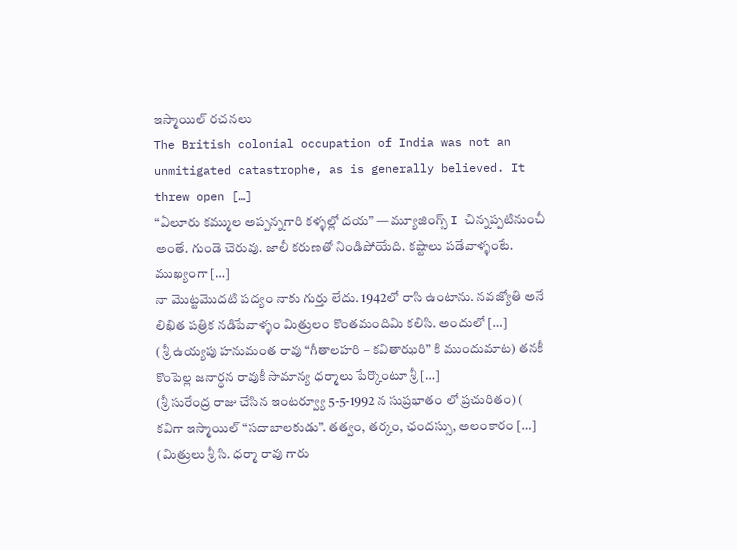ఇస్మాయిల్ రచనలు
The British colonial occupation of India was not an unmitigated catastrophe, as is generally believed. It threw open […]
“ఏలూరు కమ్ముల అప్పన్నగారి కళ్ళల్లో దయ” — మ్యూజింగ్స్ I చిన్నప్పటినుంచీ అంతే. గుండె చెరువు. జాలీ కరుణతో నిండిపోయేది. కష్టాలు పడేవాళ్ళంటే. ముఖ్యంగా […]
నా మొట్టమొదటి పద్యం నాకు గుర్తు లేదు. 1942లో రాసి ఉంటాను. నవజ్యోతి అనే లిఖిత పత్రిక నడిపేవాళ్ళం మిత్రులం కొంతమందిమి కలిసి. అందులో […]
( శ్రీ ఉయ్యపు హనుమంత రావు “గీతాలహరి – కవితాఝరి” కి ముందుమాట) తనకీ కొంపెల్ల జనార్ధన రావుకీ సామాన్య ధర్మాలు పేర్కొంటూ శ్రీ […]
(శ్రీ సురేంద్ర రాజు చేసిన ఇంటర్వ్యూ 5-5-1992 న సుప్రభాతం లో ప్రచురితం) ( కవిగా ఇస్మాయిల్ “సదాబాలకుడు”. తత్వం, తర్కం, ఛందస్సు, అలంకారం […]
(మిత్రులు శ్రీ సి. ధర్మా రావు గారు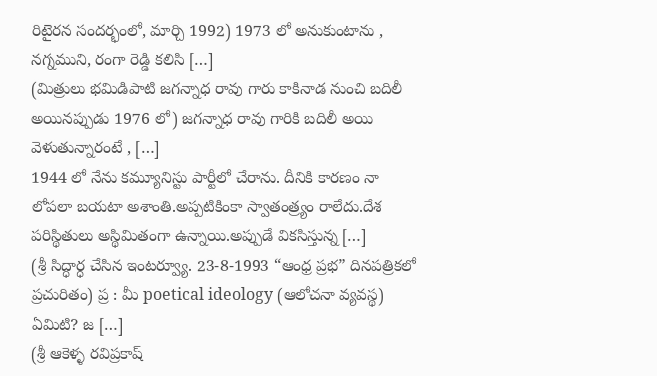రిటైరన సందర్భంలో, మార్చి 1992) 1973 లో అనుకుంటాను , నగ్నముని, రంగా రెడ్డి కలిసి […]
(మిత్రులు భమిడిపాటి జగన్నాధ రావు గారు కాకినాడ నుంచి బదిలీ అయినప్పుడు 1976 లో) జగన్నాధ రావు గారికి బదిలీ అయి వెళుతున్నారంటే , […]
1944 లో నేను కమ్యూనిస్టు పార్టీలో చేరాను. దీనికి కారణం నా లోపలా బయటా అశాంతి.అప్పటికింకా స్వాతంత్ర్యం రాలేదు.దేశ పరిస్థితులు అస్థిమితంగా ఉన్నాయి.అప్పుడే వికసిస్తున్న […]
(శ్రీ సిద్ధార్ధ చేసిన ఇంటర్వ్యూ. 23-8-1993 “ఆంధ్ర ప్రభ” దినపత్రికలో ప్రచురితం) ప్ర : మీ poetical ideology (ఆలోచనా వ్యవస్థ) ఏమిటి? జ […]
(శ్రీ ఆకెళ్ళ రవిప్రకాష్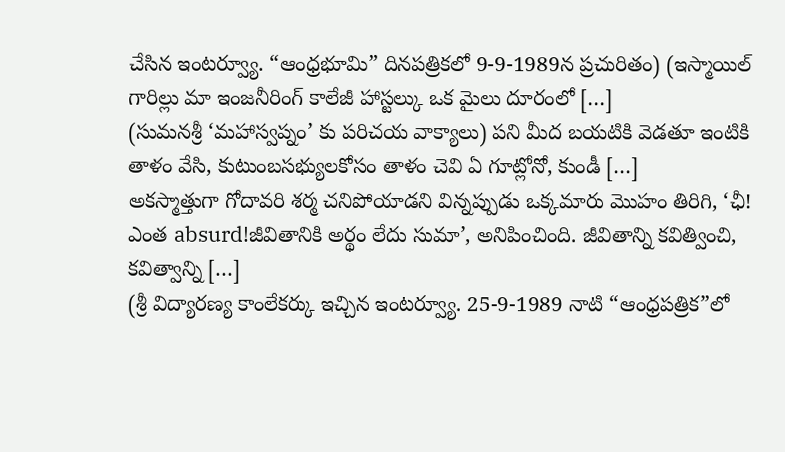చేసిన ఇంటర్వ్యూ. “ఆంధ్రభూమి” దినపత్రికలో 9-9-1989న ప్రచురితం) (ఇస్మాయిల్ గారిల్లు మా ఇంజనీరింగ్ కాలేజీ హాస్టల్కు ఒక మైలు దూరంలో […]
(సుమనశ్రీ ‘మహాస్వప్నం’ కు పరిచయ వాక్యాలు) పని మీద బయటికి వెడతూ ఇంటికి తాళం వేసి, కుటుంబసభ్యులకోసం తాళం చెవి ఏ గూట్లోనో, కుండీ […]
అకస్మాత్తుగా గోదావరి శర్మ చనిపోయాడని విన్నప్పుడు ఒక్కమారు మొహం తిరిగి, ‘ఛీ! ఎంత absurd!జీవితానికి అర్థం లేదు సుమా’, అనిపించింది. జీవితాన్ని కవిత్వించి, కవిత్వాన్ని […]
(శ్రీ విద్యారణ్య కాంలేకర్కు ఇచ్చిన ఇంటర్వ్యూ. 25-9-1989 నాటి “ఆంధ్రపత్రిక”లో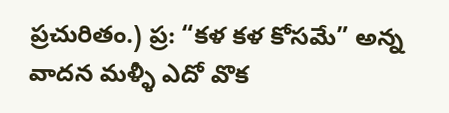ప్రచురితం.) ప్ర: “కళ కళ కోసమే” అన్న వాదన మళ్ళీ ఎదో వొక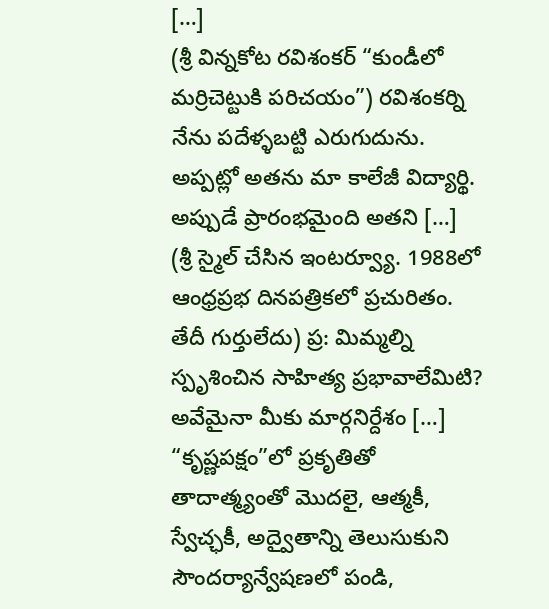[…]
(శ్రీ విన్నకోట రవిశంకర్ “కుండీలో మర్రిచెట్టుకి పరిచయం”) రవిశంకర్ని నేను పదేళ్ళబట్టి ఎరుగుదును. అప్పట్లో అతను మా కాలేజీ విద్యార్థి. అప్పుడే ప్రారంభమైంది అతని […]
(శ్రీ స్మైల్ చేసిన ఇంటర్వ్యూ. 1988లో ఆంధ్రప్రభ దినపత్రికలో ప్రచురితం. తేదీ గుర్తులేదు) ప్ర: మిమ్మల్ని స్పృశించిన సాహిత్య ప్రభావాలేమిటి? అవేమైనా మీకు మార్గనిర్దేశం […]
“కృష్ణపక్షం”లో ప్రకృతితో తాదాత్మ్యంతో మొదలై, ఆత్మకీ, స్వేచ్ఛకీ, అద్వైతాన్ని తెలుసుకుని సౌందర్యాన్వేషణలో పండి,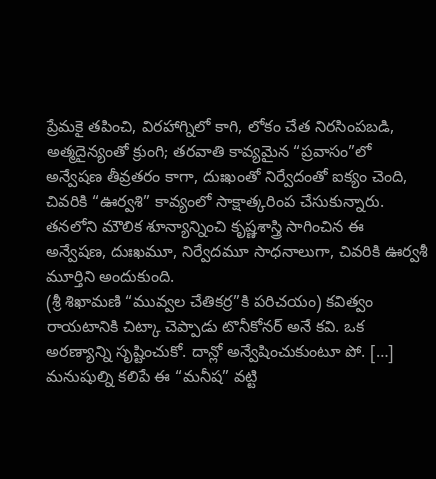ప్రేమకై తపించి, విరహాగ్నిలో కాగి, లోకం చేత నిరసింపబడి, అత్మదైన్యంతో క్రుంగి; తరవాతి కావ్యమైన “ప్రవాసం”లో అన్వేషణ తీవ్రతరం కాగా, దుఃఖంతో నిర్వేదంతో ఐక్యం చెంది, చివరికి “ఊర్వశి” కావ్యంలో సాక్షాత్కరింప చేసుకున్నారు. తనలోని మౌలిక శూన్యాన్నించి కృష్ణశాస్త్రి సాగించిన ఈ అన్వేషణ, దుఃఖమూ, నిర్వేదమూ సాధనాలుగా, చివరికి ఊర్వశీ మూర్తిని అందుకుంది.
(శ్రీ శిఖామణి “మువ్వల చేతికర్ర”కి పరిచయం) కవిత్వం రాయటానికి చిట్కా చెప్పాడు టొనీకోనర్ అనే కవి. ఒక అరణ్యాన్ని సృష్టించుకో. దాన్లో అన్వేషించుకుంటూ పో. […]
మనుషుల్ని కలిపే ఈ “మనీష” వట్టి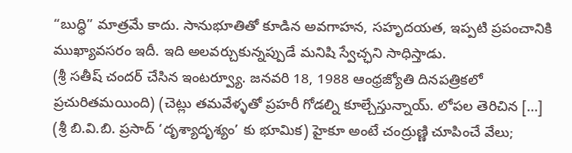“బుద్ధి” మాత్రమే కాదు. సానుభూతితో కూడిన అవగాహన, సహృదయత, ఇప్పటి ప్రపంచానికి ముఖ్యావసరం ఇదీ. ఇది అలవర్చుకున్నప్పుడే మనిషి స్వేచ్ఛని సాధిస్తాడు.
(శ్రీ సతీష్ చందర్ చేసిన ఇంటర్వ్యూ. జనవరి 18, 1988 ఆంధ్రజ్యోతి దినపత్రికలో ప్రచురితమయింది) (చెట్లు తమవేళ్ళతో ప్రహరీ గోడల్ని కూల్చేస్తున్నాయ్. లోపల తెరిచిన […]
(శ్రీ బి.వి.బి. ప్రసాద్ ‘దృశ్యాదృశ్యం’ కు భూమిక) హైకూ అంటే చంద్రుణ్ణి చూపించే వేలు;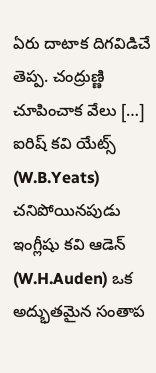ఏరు దాటాక దిగవిడిచే తెప్ప. చంద్రుణ్ణి చూపించాక వేలు […]
ఐరిష్ కవి యేట్స్ (W.B.Yeats) చనిపోయినపుడు ఇంగ్లీషు కవి ఆడెన్ (W.H.Auden) ఒక అద్భుతమైన సంతాప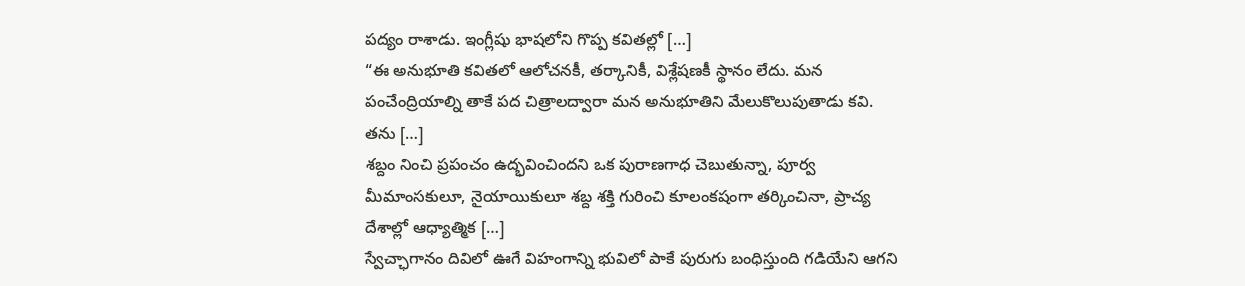పద్యం రాశాడు. ఇంగ్లీషు భాషలోని గొప్ప కవితల్లో […]
“ఈ అనుభూతి కవితలో ఆలోచనకీ, తర్కానికీ, విశ్లేషణకీ స్థానం లేదు. మన పంచేంద్రియాల్ని తాకే పద చిత్రాలద్వారా మన అనుభూతిని మేలుకొలుపుతాడు కవి. తను […]
శబ్దం నించి ప్రపంచం ఉద్భవించిందని ఒక పురాణగాధ చెబుతున్నా, పూర్వ మీమాంసకులూ, నైయాయికులూ శబ్ద శక్తి గురించి కూలంకషంగా తర్కించినా, ప్రాచ్య దేశాల్లో ఆధ్యాత్మిక […]
స్వేచ్ఛాగానం దివిలో ఊగే విహంగాన్ని భువిలో పాకే పురుగు బంధిస్తుంది గడియేని ఆగని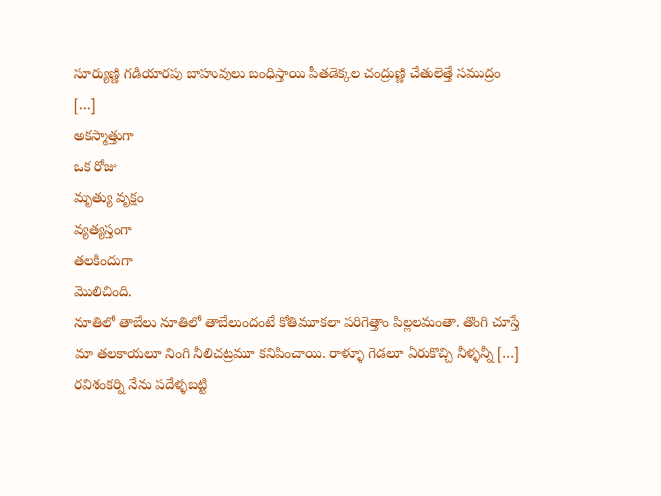సూర్యుణ్ణి గడియారపు బాహువులు బంధిస్తాయి పీతడెక్కల చంద్రుణ్ణి చేతులెత్తే సముద్రం […]
అకస్మాత్తుగా
ఒక రోజు
మృత్యు వృక్షం
వ్యత్యస్తంగా
తలకిందుగా
మొలిచింది.
నూతిలో తాబేలు నూతిలో తాబేలుందంటే కోతిమూకలా పరిగెత్తాం పిల్లలమంతా. తొంగి చూస్తే మా తలకాయలూ నింగి నీలిచట్రమూ కనిపించాయి. రాళ్ళూ గెడలూ ఏరుకొచ్చి నీళ్ళన్నీ […]
రవిశంకర్ని నేను పదేళ్ళబట్టి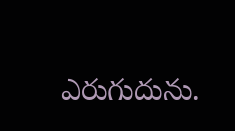ఎరుగుదును.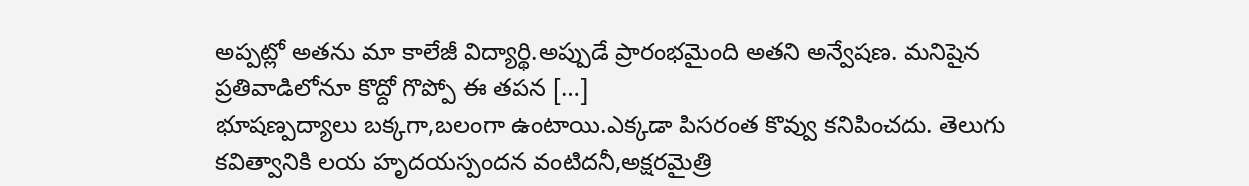అప్పట్లో అతను మా కాలేజీ విద్యార్థి.అప్పుడే ప్రారంభమైంది అతని అన్వేషణ. మనిషైన ప్రతివాడిలోనూ కొద్దో గొప్పో ఈ తపన […]
భూషణ్పద్యాలు బక్కగా,బలంగా ఉంటాయి.ఎక్కడా పిసరంత కొవ్వు కనిపించదు. తెలుగు కవిత్వానికి లయ హృదయస్పందన వంటిదనీ,అక్షరమైత్రి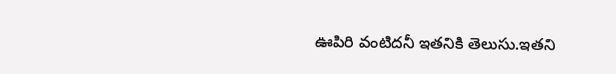ఊపిరి వంటిదనీ ఇతనికి తెలుసు.ఇతని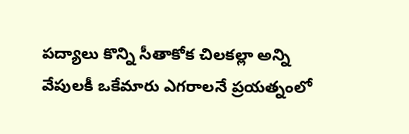పద్యాలు కొన్ని సీతాకోక చిలకల్లా అన్ని వేపులకీ ఒకేమారు ఎగరాలనే ప్రయత్నంలో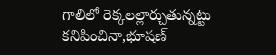గాలిలో రెక్కలల్లార్చుతున్నట్టు కనిపించినా,భూషణ్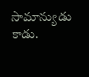సామాన్యుడు కాడు.